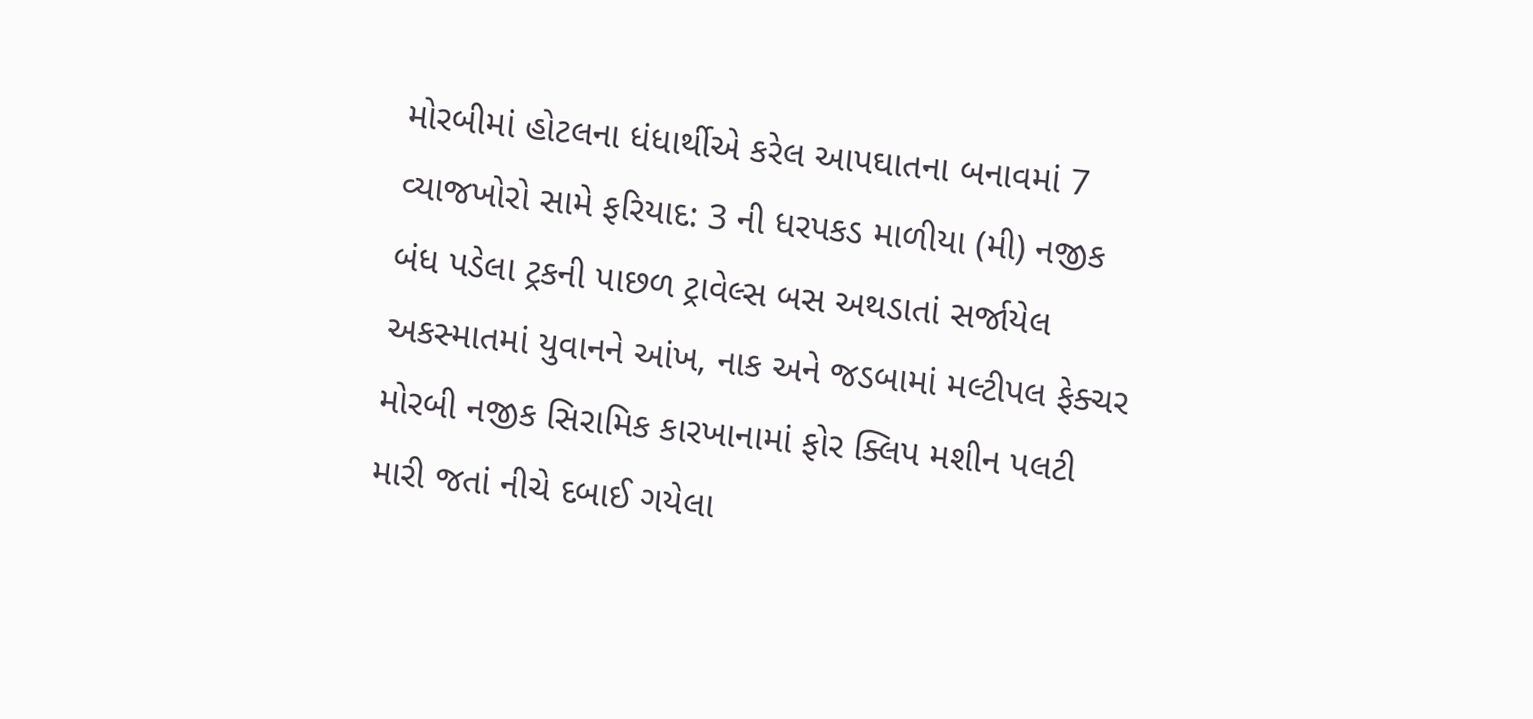મોરબીમાં હોટલના ધંધાર્થીએ કરેલ આપઘાતના બનાવમાં 7 વ્યાજખોરો સામે ફરિયાદ: 3 ની ધરપકડ માળીયા (મી) નજીક બંધ પડેલા ટ્રકની પાછળ ટ્રાવેલ્સ બસ અથડાતાં સર્જાયેલ અકસ્માતમાં યુવાનને આંખ, નાક અને જડબામાં મલ્ટીપલ ફેક્ચર મોરબી નજીક સિરામિક કારખાનામાં ફોર ક્લિપ મશીન પલટી મારી જતાં નીચે દબાઈ ગયેલા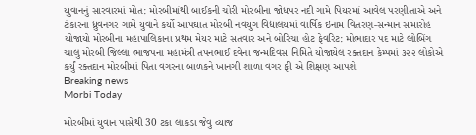યુવાનનું સારવારમાં મોત: મોરબીમાંથી બાઈકની ચોરી મોરબીના જોધપર નદી ગામે પિયરમાં આવેલ પરણીતાએ અને ટંકારના ધ્રુવનગર ગામે યુવાને કર્યો આપઘાત મોરબી નવયુગ વિદ્યાલયમાં વાર્ષિક ઇનામ વિતરણ-સન્માન સમારોહ યોજાયો મોરબીના મહાપાલિકાના પ્રથમ મેયર માટે સતવાર અને બોરિચા હોટ ફેવરિટ: મોભાદાર પદ માટે લોબિંગ ચાલુ મોરબી જિલ્લા ભાજપના મહામંત્રી તપનભાઈ દવેના જન્મદિવસ નિમિતે યોજાયેલ રક્તદાન કેમ્પમાં ૩૨૨ લોકોએ કર્યું રક્તદાન મોરબીમાં પિતા વગરના બાળકને ખાનગી શાળા વગર ફી એ શિક્ષણ આપશે
Breaking news
Morbi Today

મોરબીમાં યુવાન પાસેથી 30 ટકા લાકડા જેવુ વ્યાજ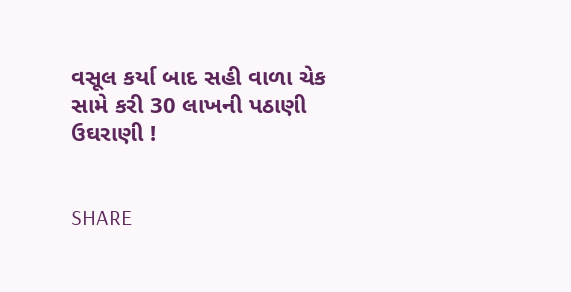વસૂલ કર્યા બાદ સહી વાળા ચેક સામે કરી 30 લાખની પઠાણી ઉઘરાણી !


SHARE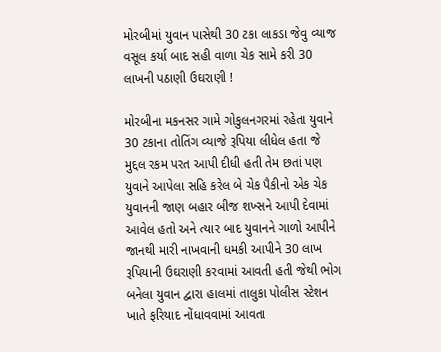મોરબીમાં યુવાન પાસેથી 30 ટકા લાકડા જેવુ વ્યાજ વસૂલ કર્યા બાદ સહી વાળા ચેક સામે કરી 30 લાખની પઠાણી ઉઘરાણી !

મોરબીના મકનસર ગામે ગોકુલનગરમાં રહેતા યુવાને 30 ટકાના તોતિંગ વ્યાજે રૂપિયા લીધેલ હતા જે મુદ્દલ રકમ પરત આપી દીધી હતી તેમ છતાં પણ યુવાને આપેલા સહિ કરેલ બે ચેક પૈકીનો એક ચેક યુવાનની જાણ બહાર બીજ શખ્સને આપી દેવામાં આવેલ હતો અને ત્યાર બાદ યુવાનને ગાળો આપીને જાનથી મારી નાખવાની ધમકી આપીને 30 લાખ રૂપિયાની ઉઘરાણી કરવામાં આવતી હતી જેથી ભોગ બનેલા યુવાન દ્વારા હાલમાં તાલુકા પોલીસ સ્ટેશન ખાતે ફરિયાદ નોંધાવવામાં આવતા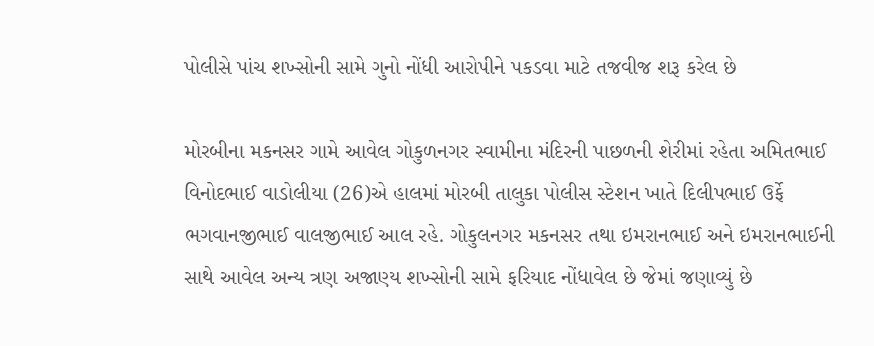પોલીસે પાંચ શખ્સોની સામે ગુનો નોંધી આરોપીને પકડવા માટે તજવીજ શરૂ કરેલ છે

મોરબીના મકનસર ગામે આવેલ ગોકુળનગર સ્વામીના મંદિરની પાછળની શેરીમાં રહેતા અમિતભાઈ વિનોદભાઈ વાડોલીયા (26)એ હાલમાં મોરબી તાલુકા પોલીસ સ્ટેશન ખાતે દિલીપભાઈ ઉર્ફે ભગવાનજીભાઈ વાલજીભાઈ આલ રહે. ગોકુલનગર મકનસર તથા ઇમરાનભાઈ અને ઇમરાનભાઈની સાથે આવેલ અન્ય ત્રણ અજાણ્ય શખ્સોની સામે ફરિયાદ નોંધાવેલ છે જેમાં જણાવ્યું છે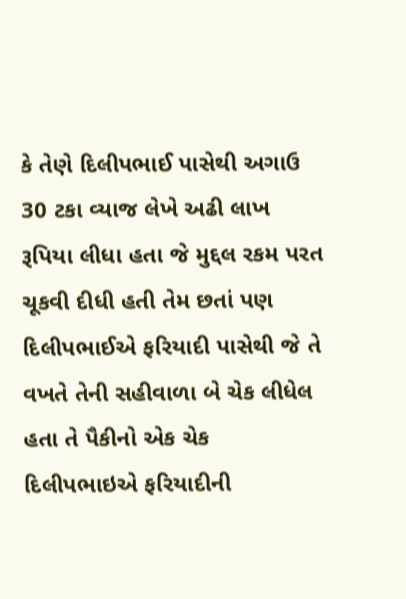કે તેણે દિલીપભાઈ પાસેથી અગાઉ 30 ટકા વ્યાજ લેખે અઢી લાખ રૂપિયા લીધા હતા જે મુદ્દલ રકમ પરત ચૂકવી દીધી હતી તેમ છતાં પણ દિલીપભાઈએ ફરિયાદી પાસેથી જે તે વખતે તેની સહીવાળા બે ચેક લીધેલ હતા તે પૈકીનો એક ચેક દિલીપભાઇએ ફરિયાદીની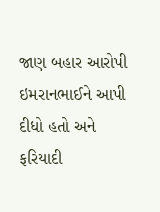જાણ બહાર આરોપી ઇમરાનભાઈને આપી દીધો હતો અને ફરિયાદી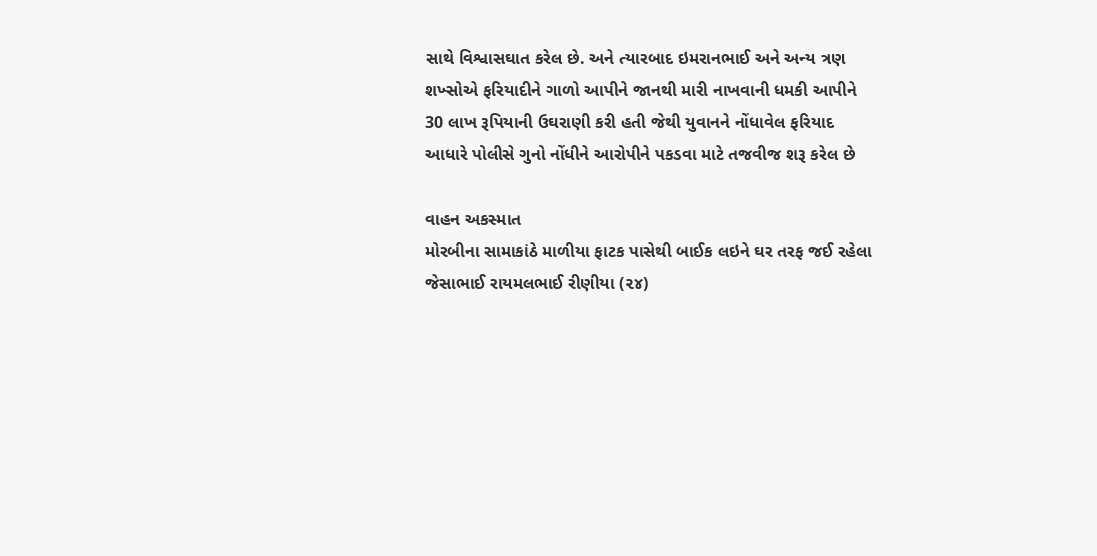સાથે વિશ્વાસઘાત કરેલ છે. અને ત્યારબાદ ઇમરાનભાઈ અને અન્ય ત્રણ શખ્સોએ ફરિયાદીને ગાળો આપીને જાનથી મારી નાખવાની ધમકી આપીને 30 લાખ રૂપિયાની ઉઘરાણી કરી હતી જેથી યુવાનને નોંધાવેલ ફરિયાદ આધારે પોલીસે ગુનો નોંધીને આરોપીને પકડવા માટે તજવીજ શરૂ કરેલ છે

વાહન અકસ્માત
મોરબીના સામાકાંઠે માળીયા ફાટક પાસેથી બાઈક લઇને ઘર તરફ જઈ રહેલા જેસાભાઈ રાયમલભાઈ રીણીયા (૨૪)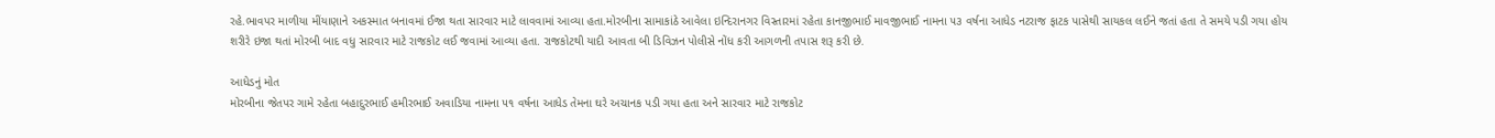રહે.ભાવપર માળીયા મીંયાણાને અકસ્માત બનાવમાં ઈજા થતા સારવાર માટે લાવવામાં આવ્યા હતા.મોરબીના સામાકાંઠે આવેલા ઇન્દિરાનગર વિસ્તારમાં રહેતા કાનજીભાઈ માવજીભાઈ નામના ૫૩ વર્ષના આધેડ નટરાજ ફાટક પાસેથી સાયકલ લઈને જતાં હતા તે સમયે પડી ગયા હોય શરીરે ઇજા થતાં મોરબી બાદ વધુ સારવાર માટે રાજકોટ લઈ જવામાં આવ્યા હતા. રાજકોટથી યાદી આવતા બી ડિવિઝન પોલીસે નોંધ કરી આગળની તપાસ શરૂ કરી છે.

આધેડનું મોત
મોરબીના જેતપર ગામે રહેતા બહાદુરભાઈ હમીરભાઈ અવાડિયા નામના ૫૧ વર્ષના આધેડ તેમના ઘરે અચાનક પડી ગયા હતા અને સારવાર માટે રાજકોટ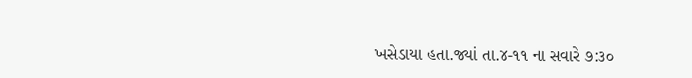ખસેડાયા હતા.જ્યાં તા.૪-૧૧ ના સવારે ૭:૩૦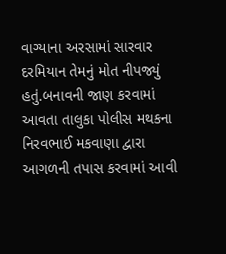વાગ્યાના અરસામાં સારવાર દરમિયાન તેમનું મોત નીપજ્યું હતું.બનાવની જાણ કરવામાં આવતા તાલુકા પોલીસ મથકના નિરવભાઈ મકવાણા દ્વારા આગળની તપાસ કરવામાં આવી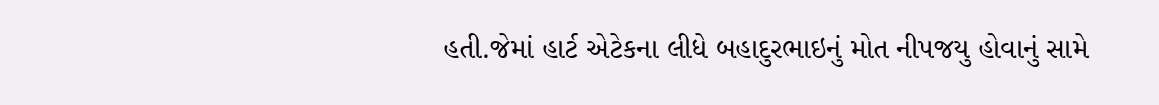હતી.જેમાં હાર્ટ એટેકના લીધે બહાદુરભાઇનું મોત નીપજયુ હોવાનું સામે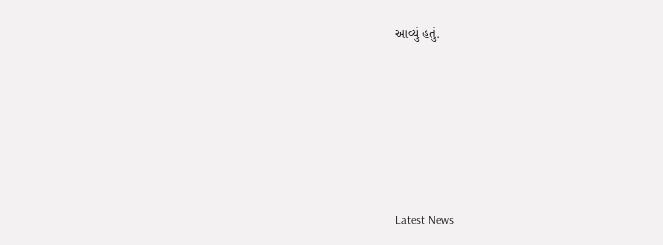આવ્યું હતું.






Latest News